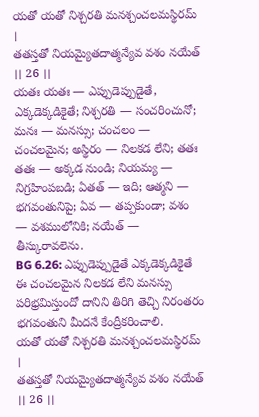యతో యతో నిశ్చరతి మనశ్చంచలమస్థిరమ్ ।
తతస్తతో నియమ్యైతదాత్మన్యేవ వశం నయేత్ ।। 26 ।।
యతః యతః — ఎప్పుడెప్పుడైతే, ఎక్కడెక్కడికైతే; నిశ్చరతి — సంచరించునో; మనః — మనస్సు; చంచలం — చంచలమైన; అస్థిరం — నిలకడ లేని; తతః తతః — అక్కడ నుండి; నియమ్య — నిగ్రహింపబడి; ఏతత్ — ఇది; ఆత్మని — భగవంతునిపై; ఏవ — తప్పకుండా; వశం — వశములోనికి; నయేత్ — తీస్కురావలెను.
BG 6.26: ఎప్పుడెప్పుడైతే ఎక్కడెక్కడికైతే ఈ చంచలమైన నిలకడ లేని మనస్సు పరిభ్రమిస్తుందో దానిని తిరిగి తెచ్చి నిరంతరం భగవంతుని మీదనే కేంద్రీకరించాలి.
యతో యతో నిశ్చరతి మనశ్చంచలమస్థిరమ్ ।
తతస్తతో నియమ్యైతదాత్మన్యేవ వశం నయేత్ ।। 26 ।।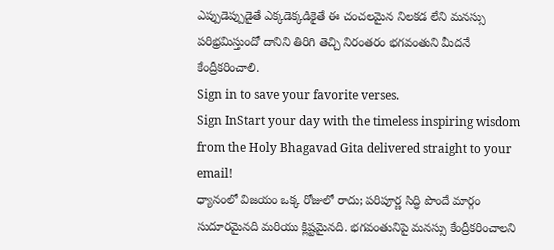ఎప్పుడెప్పుడైతే ఎక్కడెక్కడికైతే ఈ చంచలమైన నిలకడ లేని మనస్సు పరిభ్రమిస్తుందో దానిని తిరిగి తెచ్చి నిరంతరం భగవంతుని మీదనే కేంద్రీకరించాలి.
Sign in to save your favorite verses.
Sign InStart your day with the timeless inspiring wisdom from the Holy Bhagavad Gita delivered straight to your email!
ధ్యానంలో విజయం ఒక్క రోజులో రాదు; పరిపూర్ణ సిద్ధి పొందే మార్గం సుదూరమైనది మరియు క్లిష్టమైనది. భగవంతునిపై మనస్సు కేంద్రీకరించాలని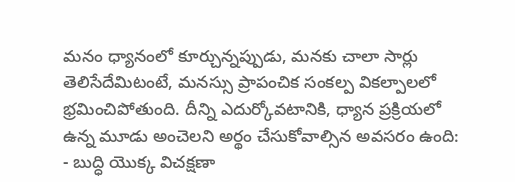మనం ధ్యానంలో కూర్చున్నప్పుడు, మనకు చాలా సార్లు తెలిసేదేమిటంటే, మనస్సు ప్రాపంచిక సంకల్ప వికల్పాలలో భ్రమించిపోతుంది. దీన్ని ఎదుర్కోవటానికి, ధ్యాన ప్రక్రియలో ఉన్న మూడు అంచెలని అర్థం చేసుకోవాల్సిన అవసరం ఉంది:
- బుద్ధి యొక్క విచక్షణా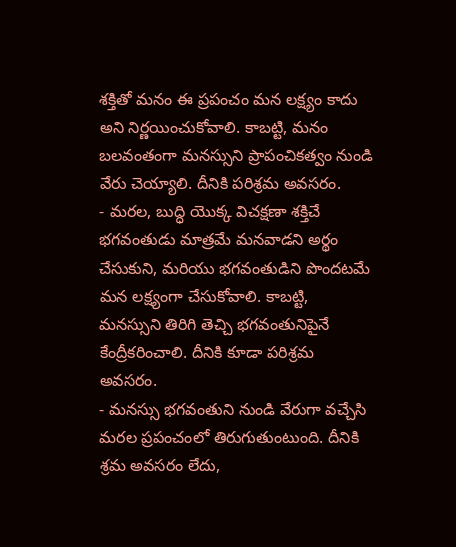శక్తితో మనం ఈ ప్రపంచం మన లక్ష్యం కాదు అని నిర్ణయించుకోవాలి. కాబట్టి, మనం బలవంతంగా మనస్సుని ప్రాపంచికత్వం నుండి వేరు చెయ్యాలి. దీనికి పరిశ్రమ అవసరం.
- మరల, బుద్ధి యొక్క విచక్షణా శక్తిచే భగవంతుడు మాత్రమే మనవాడని అర్థం చేసుకుని, మరియు భగవంతుడిని పొందటమే మన లక్ష్యంగా చేసుకోవాలి. కాబట్టి, మనస్సుని తిరిగి తెచ్చి భగవంతునిపైనే కేంద్రీకరించాలి. దీనికి కూడా పరిశ్రమ అవసరం.
- మనస్సు భగవంతుని నుండి వేరుగా వచ్చేసి మరల ప్రపంచంలో తిరుగుతుంటుంది. దీనికి శ్రమ అవసరం లేదు,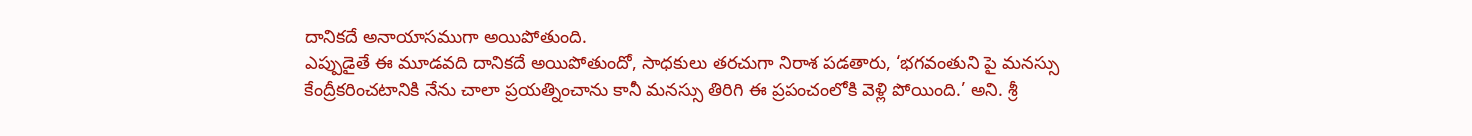దానికదే అనాయాసముగా అయిపోతుంది.
ఎప్పుడైతే ఈ మూడవది దానికదే అయిపోతుందో, సాధకులు తరచుగా నిరాశ పడతారు, ‘భగవంతుని పై మనస్సు కేంద్రీకరించటానికి నేను చాలా ప్రయత్నించాను కానీ మనస్సు తిరిగి ఈ ప్రపంచంలోకి వెళ్లి పోయింది.’ అని. శ్రీ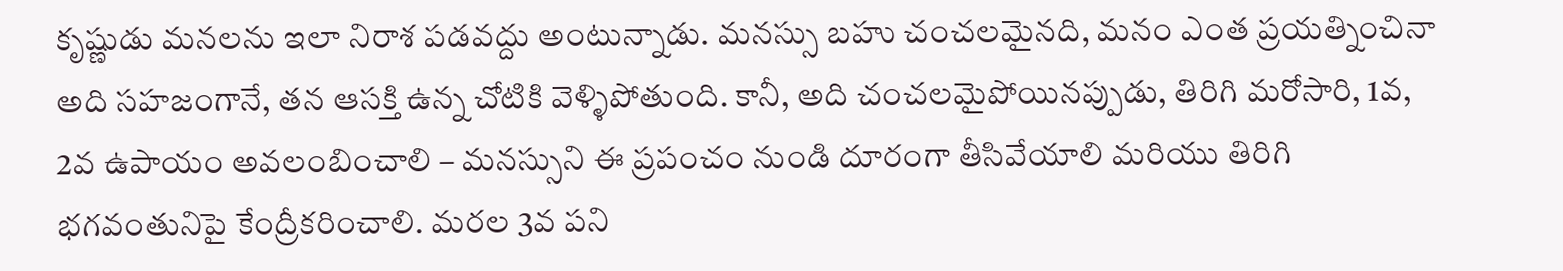కృష్ణుడు మనలను ఇలా నిరాశ పడవద్దు అంటున్నాడు. మనస్సు బహు చంచలమైనది, మనం ఎంత ప్రయత్నించినా అది సహజంగానే, తన ఆసక్తి ఉన్న చోటికి వెళ్ళిపోతుంది. కానీ, అది చంచలమైపోయినప్పుడు, తిరిగి మరోసారి, 1వ, 2వ ఉపాయం అవలంబించాలి – మనస్సుని ఈ ప్రపంచం నుండి దూరంగా తీసివేయాలి మరియు తిరిగి భగవంతునిపై కేంద్రీకరించాలి. మరల 3వ పని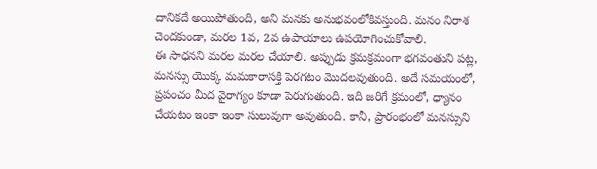దానికదే అయిపోతుంది, అని మనకు అనుభవంలోకివస్తుంది. మనం నిరాశ చెందకుండా, మరల 1వ, 2వ ఉపాయాలు ఉపయోగించుకోవాలి.
ఈ సాధనని మరల మరల చేయాలి. అప్పుడు క్రమక్రమంగా భగవంతుని పట్ల, మనస్సు యొక్క మమకారాసక్తి పెరగటం మొదలవుతుంది. అదే సమయంలో, ప్రపంచం మీద వైరాగ్యం కూడా పెరుగుతుంది. ఇది జరిగే క్రమంలో, ధ్యానం చేయటం ఇంకా ఇంకా సులువుగా అవుతుంది. కానీ, ప్రారంభంలో మనస్సుని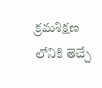క్రమశిక్షణ లోనికి తెచ్చే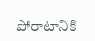పోరాటానికి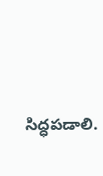సిద్ధపడాలి.